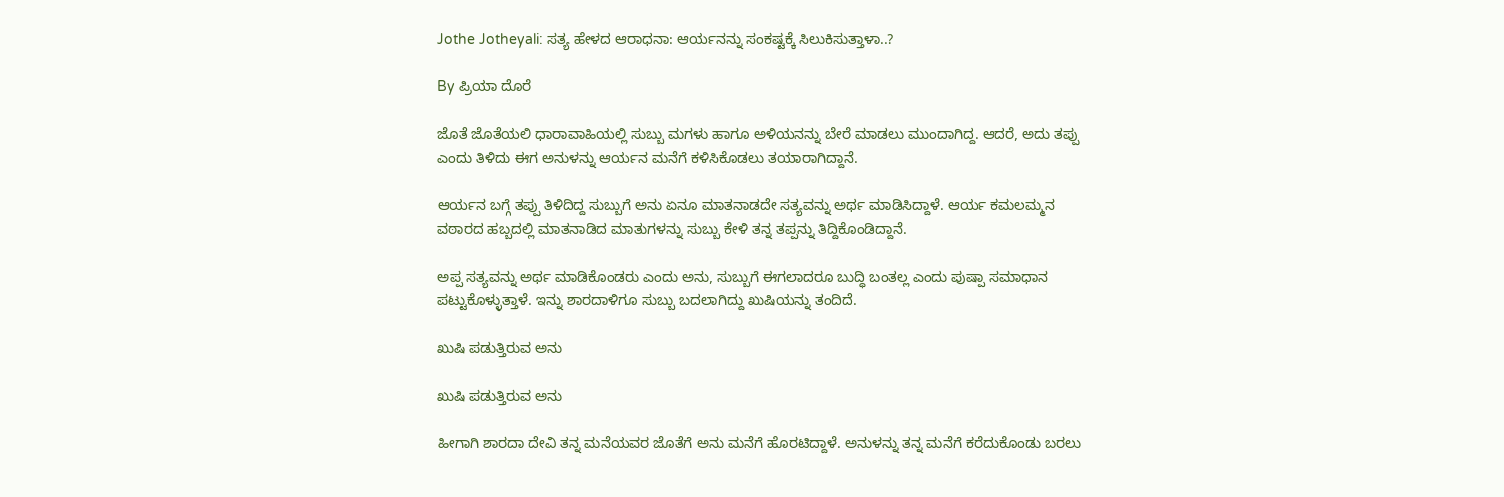Jothe Jotheyali: ಸತ್ಯ ಹೇಳದ ಆರಾಧನಾ: ಆರ್ಯನನ್ನು ಸಂಕಷ್ಟಕ್ಕೆ ಸಿಲುಕಿಸುತ್ತಾಳಾ..?

By ಪ್ರಿಯಾ ದೊರೆ

ಜೊತೆ ಜೊತೆಯಲಿ ಧಾರಾವಾಹಿಯಲ್ಲಿ ಸುಬ್ಬು ಮಗಳು ಹಾಗೂ ಅಳಿಯನನ್ನು ಬೇರೆ ಮಾಡಲು ಮುಂದಾಗಿದ್ದ. ಆದರೆ, ಅದು ತಪ್ಪು ಎಂದು ತಿಳಿದು ಈಗ ಅನುಳನ್ನು ಆರ್ಯನ ಮನೆಗೆ ಕಳಿಸಿಕೊಡಲು ತಯಾರಾಗಿದ್ದಾನೆ.

ಆರ್ಯನ ಬಗ್ಗೆ ತಪ್ಪು ತಿಳಿದಿದ್ದ ಸುಬ್ಬುಗೆ ಅನು ಏನೂ ಮಾತನಾಡದೇ ಸತ್ಯವನ್ನು ಅರ್ಥ ಮಾಡಿಸಿದ್ದಾಳೆ. ಆರ್ಯ ಕಮಲಮ್ಮನ ವಠಾರದ ಹಬ್ಬದಲ್ಲಿ ಮಾತನಾಡಿದ ಮಾತುಗಳನ್ನು ಸುಬ್ಬು ಕೇಳಿ ತನ್ನ ತಪ್ಪನ್ನು ತಿದ್ದಿಕೊಂಡಿದ್ದಾನೆ.

ಅಪ್ಪ ಸತ್ಯವನ್ನು ಅರ್ಥ ಮಾಡಿಕೊಂಡರು ಎಂದು ಅನು, ಸುಬ್ಬುಗೆ ಈಗಲಾದರೂ ಬುದ್ಧಿ ಬಂತಲ್ಲ ಎಂದು ಪುಷ್ಪಾ ಸಮಾಧಾನ ಪಟ್ಟುಕೊಳ್ಳುತ್ತಾಳೆ. ಇನ್ನು ಶಾರದಾಳಿಗೂ ಸುಬ್ಬು ಬದಲಾಗಿದ್ದು ಖುಷಿಯನ್ನು ತಂದಿದೆ.

ಖುಷಿ ಪಡುತ್ತಿರುವ ಅನು

ಖುಷಿ ಪಡುತ್ತಿರುವ ಅನು

ಹೀಗಾಗಿ ಶಾರದಾ ದೇವಿ ತನ್ನ ಮನೆಯವರ ಜೊತೆಗೆ ಅನು ಮನೆಗೆ ಹೊರಟಿದ್ದಾಳೆ. ಅನುಳನ್ನು ತನ್ನ ಮನೆಗೆ ಕರೆದುಕೊಂಡು ಬರಲು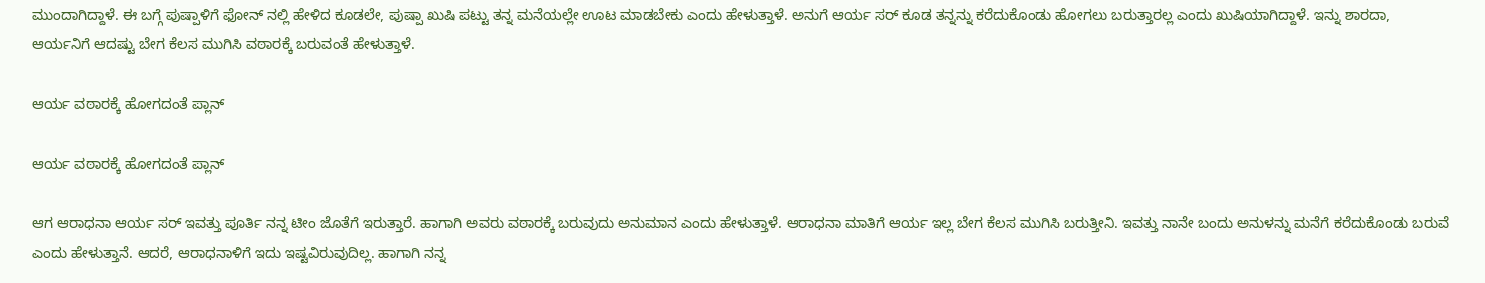ಮುಂದಾಗಿದ್ದಾಳೆ. ಈ ಬಗ್ಗೆ ಪುಷ್ಪಾಳಿಗೆ ಫೋನ್ ನಲ್ಲಿ ಹೇಳಿದ ಕೂಡಲೇ, ಪುಷ್ಪಾ ಖುಷಿ ಪಟ್ಟು ತನ್ನ ಮನೆಯಲ್ಲೇ ಊಟ ಮಾಡಬೇಕು ಎಂದು ಹೇಳುತ್ತಾಳೆ. ಅನುಗೆ ಆರ್ಯ ಸರ್ ಕೂಡ ತನ್ನನ್ನು ಕರೆದುಕೊಂಡು ಹೋಗಲು ಬರುತ್ತಾರಲ್ಲ ಎಂದು ಖುಷಿಯಾಗಿದ್ದಾಳೆ. ಇನ್ನು ಶಾರದಾ, ಆರ್ಯನಿಗೆ ಆದಷ್ಟು ಬೇಗ ಕೆಲಸ ಮುಗಿಸಿ ವಠಾರಕ್ಕೆ ಬರುವಂತೆ ಹೇಳುತ್ತಾಳೆ.

ಆರ್ಯ ವಠಾರಕ್ಕೆ ಹೋಗದಂತೆ ಪ್ಲಾನ್

ಆರ್ಯ ವಠಾರಕ್ಕೆ ಹೋಗದಂತೆ ಪ್ಲಾನ್

ಆಗ ಆರಾಧನಾ ಆರ್ಯ ಸರ್ ಇವತ್ತು ಪೂರ್ತಿ ನನ್ನ ಟೀಂ ಜೊತೆಗೆ ಇರುತ್ತಾರೆ. ಹಾಗಾಗಿ ಅವರು ವಠಾರಕ್ಕೆ ಬರುವುದು ಅನುಮಾನ ಎಂದು ಹೇಳುತ್ತಾಳೆ. ಆರಾಧನಾ ಮಾತಿಗೆ ಆರ್ಯ ಇಲ್ಲ ಬೇಗ ಕೆಲಸ ಮುಗಿಸಿ ಬರುತ್ತೀನಿ. ಇವತ್ತು ನಾನೇ ಬಂದು ಅನುಳನ್ನು ಮನೆಗೆ ಕರೆದುಕೊಂಡು ಬರುವೆ ಎಂದು ಹೇಳುತ್ತಾನೆ. ಆದರೆ, ಆರಾಧನಾಳಿಗೆ ಇದು ಇಷ್ಟವಿರುವುದಿಲ್ಲ. ಹಾಗಾಗಿ ನನ್ನ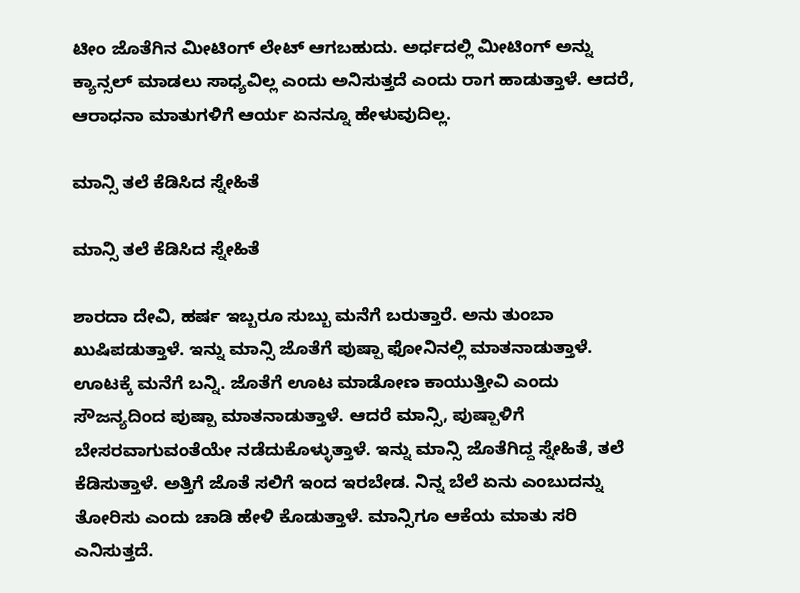ಟೀಂ ಜೊತೆಗಿನ ಮೀಟಿಂಗ್ ಲೇಟ್ ಆಗಬಹುದು. ಅರ್ಧದಲ್ಲಿ ಮೀಟಿಂಗ್ ಅನ್ನು ಕ್ಯಾನ್ಸಲ್ ಮಾಡಲು ಸಾಧ್ಯವಿಲ್ಲ ಎಂದು ಅನಿಸುತ್ತದೆ ಎಂದು ರಾಗ ಹಾಡುತ್ತಾಳೆ. ಆದರೆ, ಆರಾಧನಾ ಮಾತುಗಳಿಗೆ ಆರ್ಯ ಏನನ್ನೂ ಹೇಳುವುದಿಲ್ಲ.

ಮಾನ್ಸಿ ತಲೆ ಕೆಡಿಸಿದ ಸ್ನೇಹಿತೆ

ಮಾನ್ಸಿ ತಲೆ ಕೆಡಿಸಿದ ಸ್ನೇಹಿತೆ

ಶಾರದಾ ದೇವಿ, ಹರ್ಷ ಇಬ್ಬರೂ ಸುಬ್ಬು ಮನೆಗೆ ಬರುತ್ತಾರೆ. ಅನು ತುಂಬಾ ಖುಷಿಪಡುತ್ತಾಳೆ. ಇನ್ನು ಮಾನ್ಸಿ ಜೊತೆಗೆ ಪುಷ್ಪಾ ಫೋನಿನಲ್ಲಿ ಮಾತನಾಡುತ್ತಾಳೆ. ಊಟಕ್ಕೆ ಮನೆಗೆ ಬನ್ನಿ. ಜೊತೆಗೆ ಊಟ ಮಾಡೋಣ ಕಾಯುತ್ತೀವಿ ಎಂದು ಸೌಜನ್ಯದಿಂದ ಪುಷ್ಪಾ ಮಾತನಾಡುತ್ತಾಳೆ. ಆದರೆ ಮಾನ್ಸಿ, ಪುಷ್ಪಾಳಿಗೆ ಬೇಸರವಾಗುವಂತೆಯೇ ನಡೆದುಕೊಳ್ಳುತ್ತಾಳೆ. ಇನ್ನು ಮಾನ್ಸಿ ಜೊತೆಗಿದ್ದ ಸ್ನೇಹಿತೆ, ತಲೆ ಕೆಡಿಸುತ್ತಾಳೆ. ಅತ್ತಿಗೆ ಜೊತೆ ಸಲಿಗೆ ಇಂದ ಇರಬೇಡ. ನಿನ್ನ ಬೆಲೆ ಏನು ಎಂಬುದನ್ನು ತೋರಿಸು ಎಂದು ಚಾಡಿ ಹೇಳಿ ಕೊಡುತ್ತಾಳೆ. ಮಾನ್ಸಿಗೂ ಆಕೆಯ ಮಾತು ಸರಿ ಎನಿಸುತ್ತದೆ.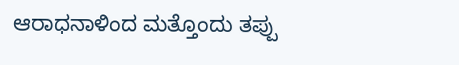ಆರಾಧನಾಳಿಂದ ಮತ್ತೊಂದು ತಪ್ಪು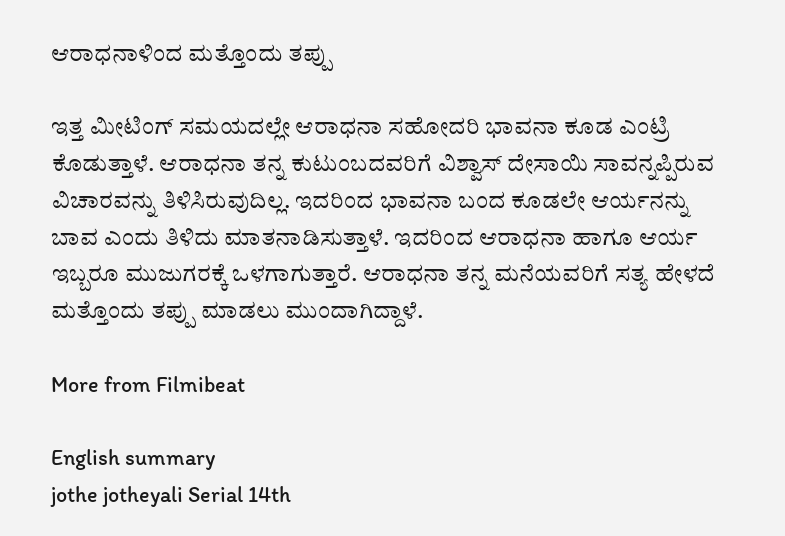ಆರಾಧನಾಳಿಂದ ಮತ್ತೊಂದು ತಪ್ಪು

ಇತ್ತ ಮೀಟಿಂಗ್ ಸಮಯದಲ್ಲೇ ಆರಾಧನಾ ಸಹೋದರಿ ಭಾವನಾ ಕೂಡ ಎಂಟ್ರಿ ಕೊಡುತ್ತಾಳೆ. ಆರಾಧನಾ ತನ್ನ ಕುಟುಂಬದವರಿಗೆ ವಿಶ್ವಾಸ್ ದೇಸಾಯಿ ಸಾವನ್ನಪ್ಪಿರುವ ವಿಚಾರವನ್ನು ತಿಳಿಸಿರುವುದಿಲ್ಲ. ಇದರಿಂದ ಭಾವನಾ ಬಂದ ಕೂಡಲೇ ಆರ್ಯನನ್ನು ಬಾವ ಎಂದು ತಿಳಿದು ಮಾತನಾಡಿಸುತ್ತಾಳೆ. ಇದರಿಂದ ಆರಾಧನಾ ಹಾಗೂ ಆರ್ಯ ಇಬ್ಬರೂ ಮುಜುಗರಕ್ಕೆ ಒಳಗಾಗುತ್ತಾರೆ. ಆರಾಧನಾ ತನ್ನ ಮನೆಯವರಿಗೆ ಸತ್ಯ ಹೇಳದೆ ಮತ್ತೊಂದು ತಪ್ಪು ಮಾಡಲು ಮುಂದಾಗಿದ್ದಾಳೆ.

More from Filmibeat

English summary
jothe jotheyali Serial 14th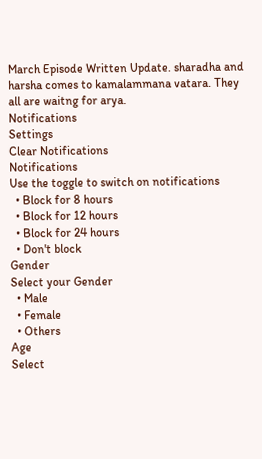March Episode Written Update. sharadha and harsha comes to kamalammana vatara. They all are waitng for arya.
Notifications
Settings
Clear Notifications
Notifications
Use the toggle to switch on notifications
  • Block for 8 hours
  • Block for 12 hours
  • Block for 24 hours
  • Don't block
Gender
Select your Gender
  • Male
  • Female
  • Others
Age
Select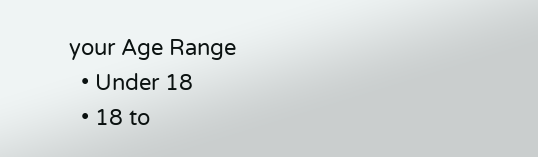your Age Range
  • Under 18
  • 18 to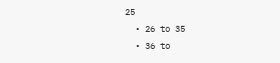25
  • 26 to 35
  • 36 to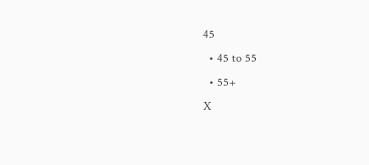45
  • 45 to 55
  • 55+
X